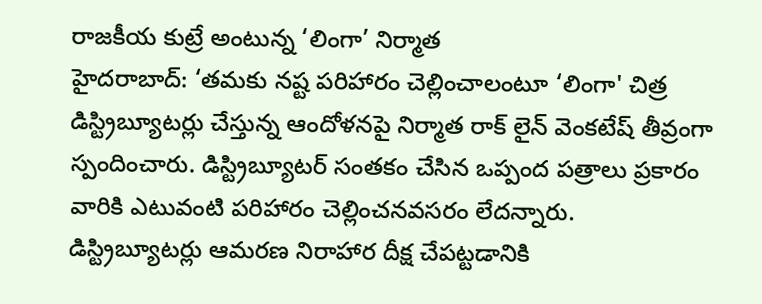రాజకీయ కుట్రే అంటున్న ‘లింగా’ నిర్మాత
హైదరాబాద్: ‘తమకు నష్ట పరిహారం చెల్లించాలంటూ ‘లింగా' చిత్ర డిస్ట్రిబ్యూటర్లు చేస్తున్న ఆందోళనపై నిర్మాత రాక్ లైన్ వెంకటేష్ తీవ్రంగా స్పందించారు. డిస్ట్రిబ్యూటర్ సంతకం చేసిన ఒప్పంద పత్రాలు ప్రకారం వారికి ఎటువంటి పరిహారం చెల్లించనవసరం లేదన్నారు.
డిస్ట్రిబ్యూటర్లు ఆమరణ నిరాహార దీక్ష చేపట్టడానికి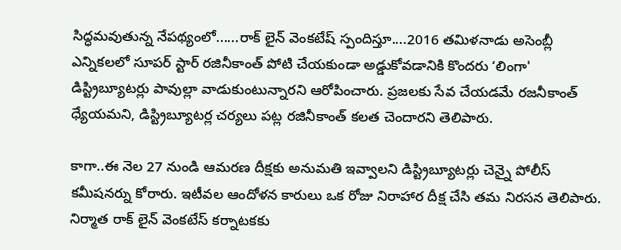సిద్ధమవుతున్న నేపథ్యంలో......రాక్ లైన్ వెంకటేష్ స్పందిస్తూ....2016 తమిళనాడు అసెంబ్లీ ఎన్నికలలో సూపర్ స్టార్ రజినీకాంత్ పోటి చేయకుండా అడ్డుకోవడానికి కొందరు ‘లింగా' డిస్ట్రిబ్యూటర్లు పావుల్లా వాడుకుంటున్నారని ఆరోపించారు. ప్రజలకు సేవ చేయడమే రజనీకాంత్ ధ్యేయమని, డిస్ట్రిబ్యూటర్ల చర్యలు పట్ల రజినీకాంత్ కలత చెందారని తెలిపారు.

కాగా..ఈ నెల 27 నుండి ఆమరణ దీక్షకు అనుమతి ఇవ్వాలని డిస్ట్రిబ్యూటర్లు చెన్నై పోలీస్ కమీషనర్ను కోరారు. ఇటీవల ఆందోళన కారులు ఒక రోజు నిరాహార దీక్ష చేసి తమ నిరసన తెలిపారు. నిర్మాత రాక్ లైన్ వెంకటేస్ కర్నాటకకు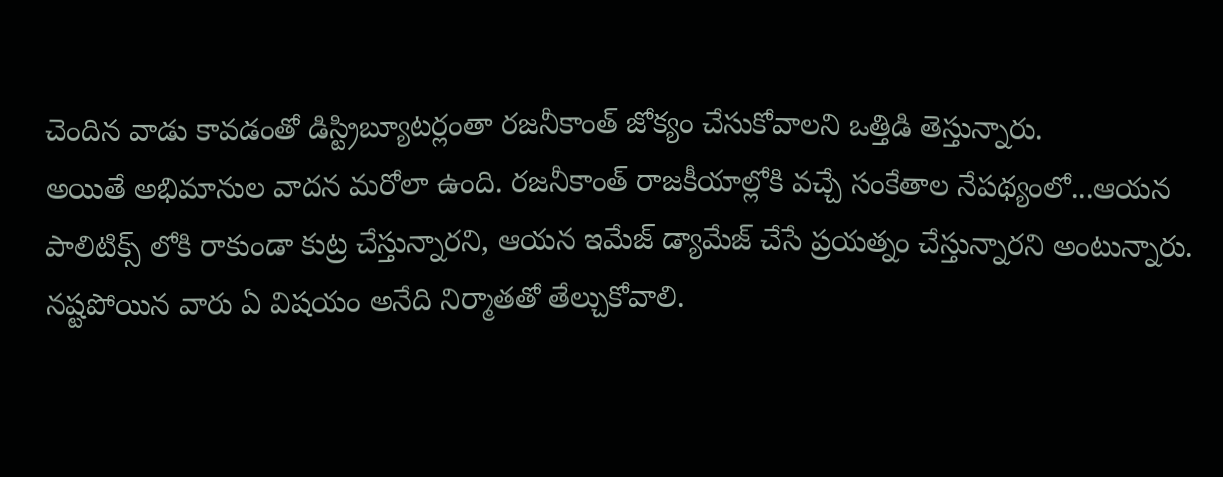చెందిన వాడు కావడంతో డిస్ట్రిబ్యూటర్లంతా రజనీకాంత్ జోక్యం చేసుకోవాలని ఒత్తిడి తెస్తున్నారు.
అయితే అభిమానుల వాదన మరోలా ఉంది. రజనీకాంత్ రాజకీయాల్లోకి వచ్చే సంకేతాల నేపథ్యంలో...ఆయన పాలిటిక్స్ లోకి రాకుండా కుట్ర చేస్తున్నారని, ఆయన ఇమేజ్ డ్యామేజ్ చేసే ప్రయత్నం చేస్తున్నారని అంటున్నారు. నష్టపోయిన వారు ఏ విషయం అనేది నిర్మాతతో తేల్చుకోవాలి.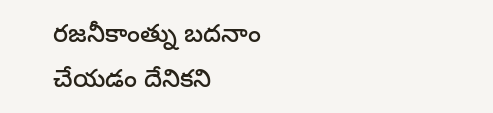రజనీకాంత్ను బదనాం చేయడం దేనికని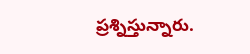ప్రశ్నిస్తున్నారు.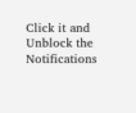Click it and Unblock the Notifications